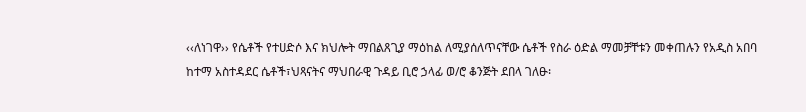‹‹ለነገዋ›› የሴቶች የተሀድሶ እና ክህሎት ማበልጸጊያ ማዕከል ለሚያሰለጥናቸው ሴቶች የስራ ዕድል ማመቻቸቱን መቀጠሉን የአዲስ አበባ ከተማ አስተዳደር ሴቶች፣ህጻናትና ማህበራዊ ጉዳይ ቢሮ ኃላፊ ወ/ሮ ቆንጅት ደበላ ገለፁ፡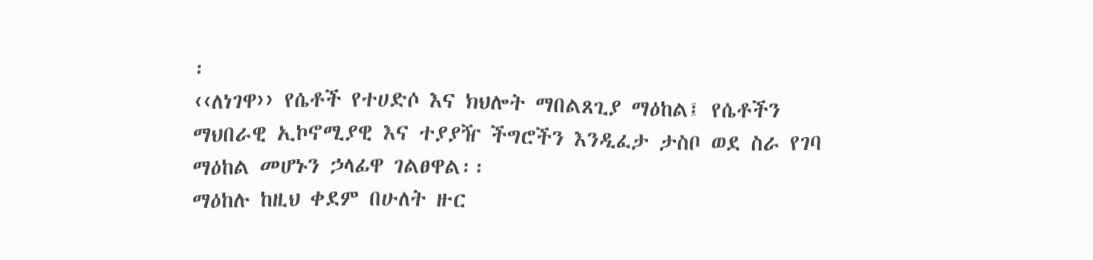፡
‹‹ለነገዋ›› የሴቶች የተሀድሶ እና ክህሎት ማበልጸጊያ ማዕከል፤ የሴቶችን ማህበራዊ ኢኮኖሚያዊ እና ተያያዥ ችግሮችን እንዲፈታ ታስቦ ወደ ስራ የገባ ማዕከል መሆኑን ኃላፊዋ ገልፀዋል፡፡
ማዕከሉ ከዚህ ቀደም በሁለት ዙር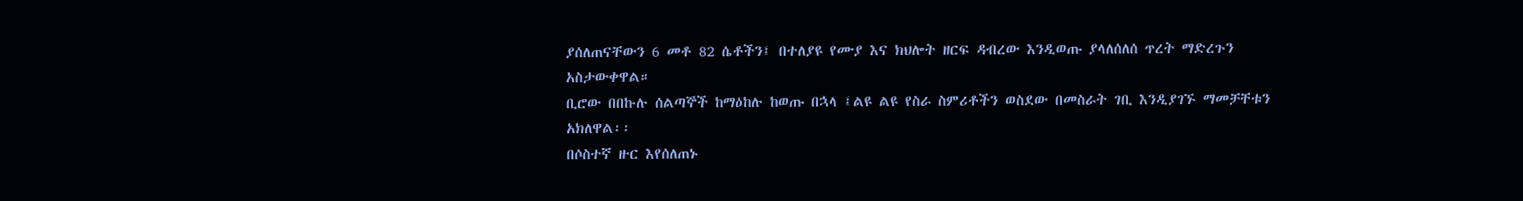ያሰለጠናቸውን 6 መቶ 82 ሴቶችን፤ በተለያዩ የሙያ እና ክህሎት ዘርፍ ዳብረው እንዲወጡ ያላለሰለሰ ጥረት ማድረጉን አስታውቀዋል።
ቢሮው በበኩሉ ሰልጣኞች ከማዕከሉ ከወጡ በኋላ ፤ልዩ ልዩ የስራ ስምሪቶችን ወስደው በመስራት ገቢ እንዲያገኙ ማመቻቸቱን አክለዋል፡፡
በሶስተኛ ዙር እየሰለጠኑ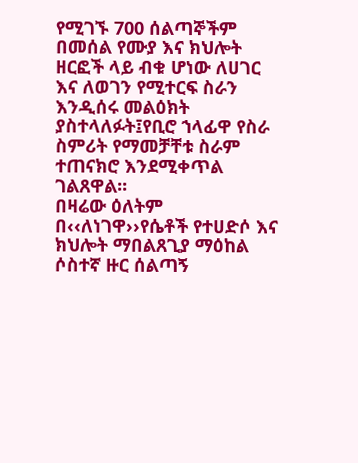የሚገኙ 700 ሰልጣኞችም በመሰል የሙያ እና ክህሎት ዘርፎች ላይ ብቁ ሆነው ለሀገር እና ለወገን የሚተርፍ ስራን እንዲሰሩ መልዕክት ያስተላለፉት፤የቢሮ ኀላፊዋ የስራ ስምሪት የማመቻቸቱ ስራም ተጠናክሮ እንደሚቀጥል ገልጸዋል፡፡
በዛሬው ዕለትም በ‹‹ለነገዋ››የሴቶች የተሀድሶ እና ክህሎት ማበልጸጊያ ማዕከል ሶስተኛ ዙር ሰልጣኝ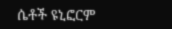ሴቶች ዩኒፎርም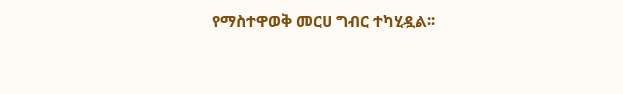የማስተዋወቅ መርሀ ግብር ተካሂዷል፡፡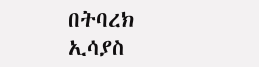በትባረክ ኢሳያስ